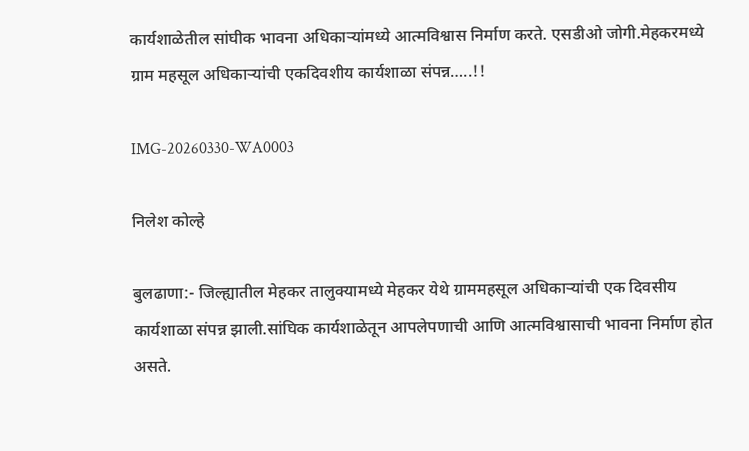कार्यशाळेतील सांघीक भावना अधिकाऱ्यांमध्ये आत्मविश्वास निर्माण करते. एसडीओ जोगी.मेहकरमध्ये ग्राम महसूल अधिकाऱ्यांची एकदिवशीय कार्यशाळा संपन्न…..!!

IMG-20260330-WA0003

निलेश कोल्हे

बुलढाणा:- जिल्ह्यातील मेहकर तालुक्यामध्ये मेहकर येथे ग्राममहसूल अधिकाऱ्यांची एक दिवसीय कार्यशाळा संपन्न झाली.सांघिक कार्यशाळेतून आपलेपणाची आणि आत्मविश्वासाची भावना निर्माण होत असते.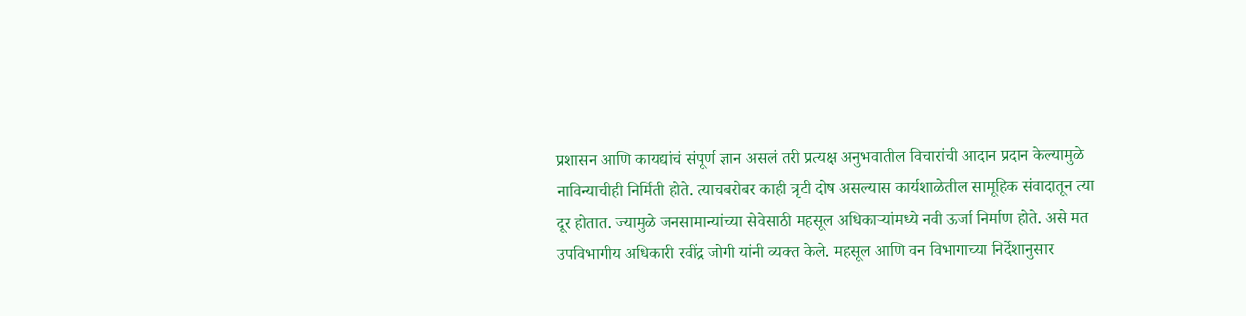प्रशासन आणि कायद्यांचं संपूर्ण ज्ञान असलं तरी प्रत्यक्ष अनुभवातील विचारांची आदान प्रदान केल्यामुळे नाविन्याचीही निर्मिती होते. त्याचबरोबर काही त्रृटी दोष असल्यास कार्यशाळेतील सामूहिक संवादातून त्या दूर होतात. ज्यामुळे जनसामान्यांच्या सेवेसाठी महसूल अधिकाऱ्यांमध्ये नवी ऊर्जा निर्माण होते. असे मत उपविभागीय अधिकारी रवींद्र जोगी यांनी व्यक्त केले. महसूल आणि वन विभागाच्या निर्देशानुसार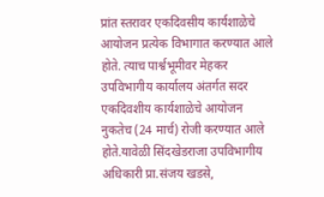प्रांत स्तरावर एकदिवसीय कार्यशाळेचे आयोजन प्रत्येक विभागात करण्यात आले होते. त्याच पार्श्वभूमीवर मेहकर उपविभागीय कार्यालय अंतर्गत सदर एकदिवशीय कार्यशाळेचे आयोजन नुकतेच (24 मार्च) रोजी करण्यात आले होते.यावेळी सिंदखेडराजा उपविभागीय अधिकारी प्रा.संजय खडसे,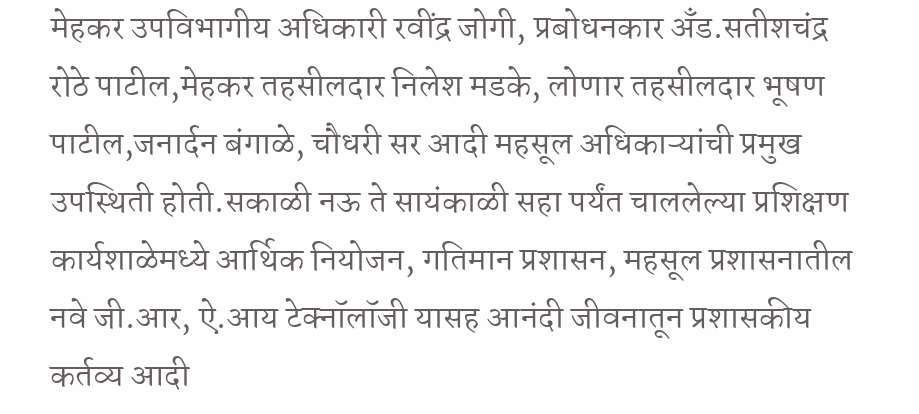मेहकर उपविभागीय अधिकारी रवींद्र जोगी, प्रबोधनकार अँड.सतीशचंद्र रोठे पाटील,मेहकर तहसीलदार निलेश मडके, लोणार तहसीलदार भूषण पाटील,जनार्दन बंगाळे, चौधरी सर आदी महसूल अधिकाऱ्यांची प्रमुख उपस्थिती होती.सकाळी नऊ ते सायंकाळी सहा पर्यंत चाललेल्या प्रशिक्षण कार्यशाळेमध्ये आर्थिक नियोजन, गतिमान प्रशासन, महसूल प्रशासनातील नवे जी.आर, ऐ.आय टेक्नॉलॉजी यासह आनंदी जीवनातून प्रशासकीय कर्तव्य आदी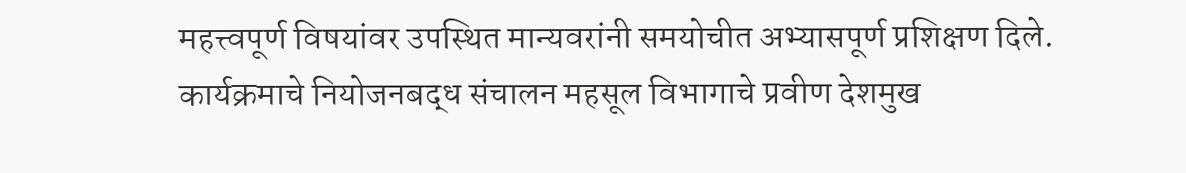महत्त्वपूर्ण विषयांवर उपस्थित मान्यवरांनी समयोचीत अभ्यासपूर्ण प्रशिक्षण दिले. कार्यक्रमाचे नियोजनबद्ध संचालन महसूल विभागाचे प्रवीण देशमुख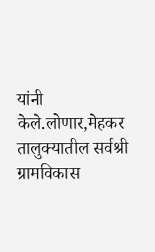यांनी केले.लोणार,मेहकर तालुक्यातील सर्वश्री ग्रामविकास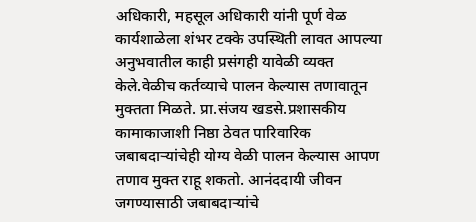अधिकारी, महसूल अधिकारी यांनी पूर्ण वेळ कार्यशाळेला शंभर टक्के उपस्थिती लावत आपल्या अनुभवातील काही प्रसंगही यावेळी व्यक्त केले.वेळीच कर्तव्याचे पालन केल्यास तणावातून मुक्तता मिळते. प्रा.संजय खडसे.प्रशासकीय कामाकाजाशी निष्ठा ठेवत पारिवारिक जबाबदाऱ्यांचेही योग्य वेळी पालन केल्यास आपण तणाव मुक्त राहू शकतो. आनंददायी जीवन जगण्यासाठी जबाबदाऱ्यांचे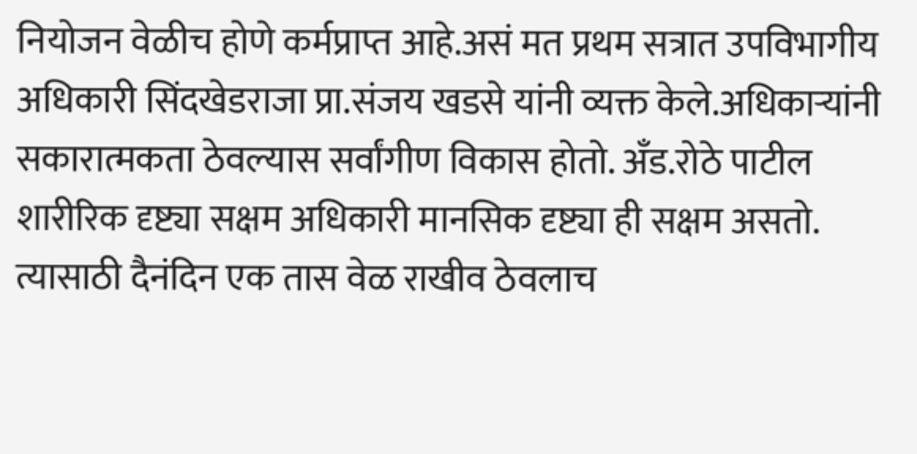नियोजन वेळीच होणे कर्मप्राप्त आहे.असं मत प्रथम सत्रात उपविभागीय अधिकारी सिंदखेडराजा प्रा.संजय खडसे यांनी व्यक्त केले.अधिकाऱ्यांनी सकारात्मकता ठेवल्यास सर्वांगीण विकास होतो. अँड.रोठे पाटील शारीरिक दृष्ट्या सक्षम अधिकारी मानसिक दृष्ट्या ही सक्षम असतो. त्यासाठी दैनंदिन एक तास वेळ राखीव ठेवलाच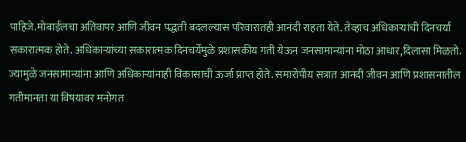पाहिजे.मोबाईलचा अतिवापर आणि जीवन पद्धती बदलल्यास परिवारातही आनंदी राहता येते. तेव्हाच अधिकाऱ्यांची दिनचर्या सकारात्मक होते. अधिकाऱ्यांच्या सकारात्मक दिनचर्येमुळे प्रशासकीय गती येऊन जनसामान्यांना मोठा आधार,दिलासा मिळतो. ज्यामुळे जनसामान्यांना आणि अधिकाऱ्यांनाही विकासाची ऊर्जा प्राप्त होते. समारोपीय सत्रात आनंदी जीवन आणि प्रशासनातील गतीमानता या विषयावर मनोगत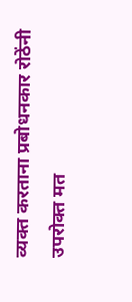व्यक्त करताना प्रबोधनकार रोठेंनी उपरोक्त मत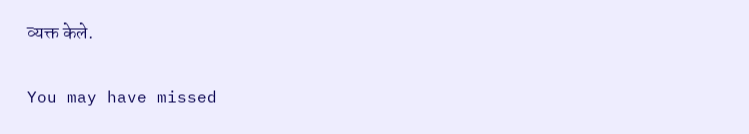व्यक्त केले.

You may have missed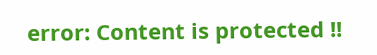error: Content is protected !!